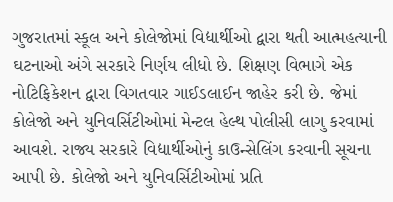ગુજરાતમાં સ્કૂલ અને કોલેજોમાં વિદ્યાર્થીઓ દ્વારા થતી આત્મહત્યાની ઘટનાઓ અંગે સરકારે નિર્ણય લીધો છે. શિક્ષણ વિભાગે એક નોટિફિકેશન દ્વારા વિગતવાર ગાઈડલાઈન જાહેર કરી છે. જેમાં કોલેજો અને યુનિવર્સિટીઓમાં મેન્ટલ હેલ્થ પોલીસી લાગુ કરવામાં આવશે. રાજ્ય સરકારે વિદ્યાર્થીઓનું કાઉન્સેલિંગ કરવાની સૂચના આપી છે. કોલેજો અને યુનિવર્સિટીઓમાં પ્રતિ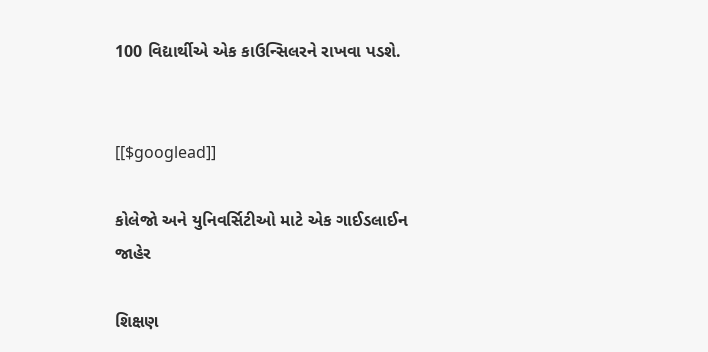100 વિદ્યાર્થીએ એક કાઉન્સિલરને રાખવા પડશે.


[[$googlead]]

કોલેજો અને યુનિવર્સિટીઓ માટે એક ગાઈડલાઈન જાહેર

શિક્ષણ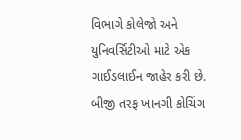વિભાગે કોલેજો અને યુનિવર્સિટીઓ માટે એક ગાઈડલાઈન જાહેર કરી છે. બીજી તરફ ખાનગી કોચિંગ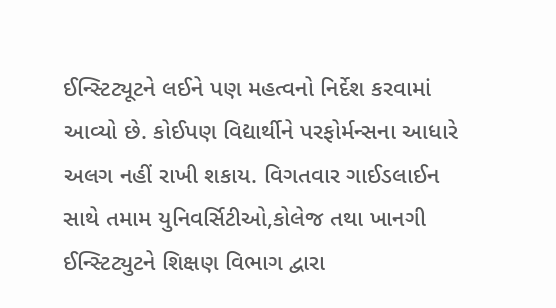ઈન્સ્ટિટ્યૂટને લઈને પણ મહત્વનો નિર્દેશ કરવામાં આવ્યો છે. કોઈપણ વિદ્યાર્થીને પરફોર્મન્સના આધારે અલગ નહીં રાખી શકાય. વિગતવાર ગાઈડલાઈન સાથે તમામ યુનિવર્સિટીઓ,કોલેજ તથા ખાનગી ઈન્સ્ટિટ્યુટને શિક્ષણ વિભાગ દ્વારા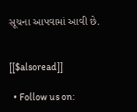સૂચના આપવામાં આવી છે.


[[$alsoread]]

  • Follow us on: